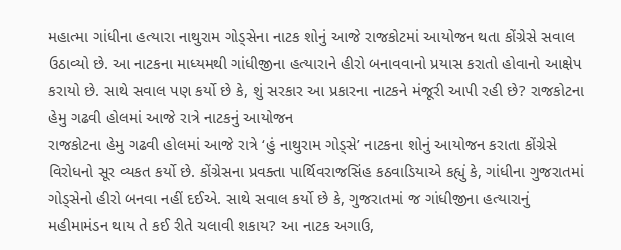મહાત્મા ગાંધીના હત્યારા નાથુરામ ગોડ્સેના નાટક શોનું આજે રાજકોટમાં આયોજન થતા કોંગ્રેસે સવાલ ઉઠાવ્યો છે. આ નાટકના માધ્યમથી ગાંધીજીના હત્યારાને હીરો બનાવવાનો પ્રયાસ કરાતો હોવાનો આક્ષેપ કરાયો છે. સાથે સવાલ પણ કર્યો છે કે, શું સરકાર આ પ્રકારના નાટકને મંજૂરી આપી રહી છે? રાજકોટના હેમુ ગઢવી હોલમાં આજે રાત્રે નાટકનું આયોજન
રાજકોટના હેમુ ગઢવી હોલમાં આજે રાત્રે ‘હું નાથુરામ ગોડ્સે’ નાટકના શોનું આયોજન કરાતા કોંગ્રેસે વિરોધનો સૂર વ્યકત કર્યો છે. કોંગ્રેસના પ્રવક્તા પાર્થિવરાજસિંહ કઠવાડિયાએ કહ્યું કે, ગાંધીના ગુજરાતમાં ગોડ્સેનો હીરો બનવા નહીં દઈએ. સાથે સવાલ કર્યો છે કે, ગુજરાતમાં જ ગાંધીજીના હત્યારાનું મહીમામંડન થાય તે કઈ રીતે ચલાવી શકાય? આ નાટક અગાઉ,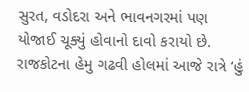સુરત, વડોદરા અને ભાવનગરમાં પણ યોજાઈ ચૂક્યું હોવાનો દાવો કરાયો છે.
રાજકોટના હેમુ ગઢવી હોલમાં આજે રાત્રે ‘હું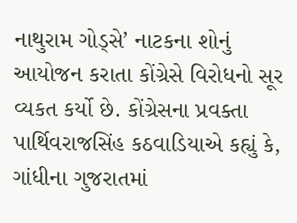નાથુરામ ગોડ્સે’ નાટકના શોનું આયોજન કરાતા કોંગ્રેસે વિરોધનો સૂર વ્યકત કર્યો છે. કોંગ્રેસના પ્રવક્તા પાર્થિવરાજસિંહ કઠવાડિયાએ કહ્યું કે, ગાંધીના ગુજરાતમાં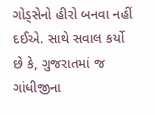ગોડ્સેનો હીરો બનવા નહીં દઈએ. સાથે સવાલ કર્યો છે કે, ગુજરાતમાં જ ગાંધીજીના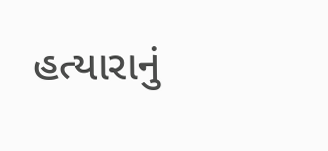હત્યારાનું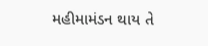મહીમામંડન થાય તે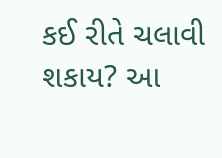કઈ રીતે ચલાવી શકાય? આ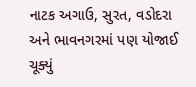નાટક અગાઉ, સુરત, વડોદરા અને ભાવનગરમાં પણ યોજાઈ ચૂક્યું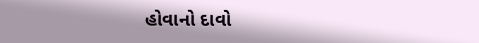હોવાનો દાવો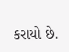કરાયો છે.